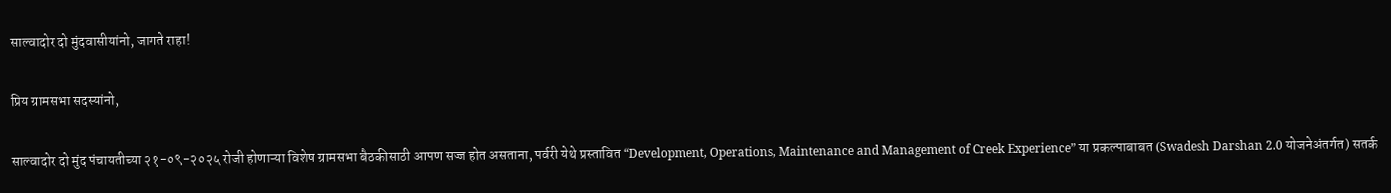साल्वादोर दो मुंदवासीयांनो, जागते राहा!

प्रिय ग्रामसभा सदस्यांनो,

साल्वादोर दो मुंद पंचायतीच्या २१-०९-२०२५ रोजी होणाऱ्या विशेष ग्रामसभा बैठकीसाठी आपण सज्ज होत असताना, पर्वरी येथे प्रस्तावित “Development, Operations, Maintenance and Management of Creek Experience” या प्रकल्पाबाबत (Swadesh Darshan 2.0 योजनेअंतर्गत) सतर्क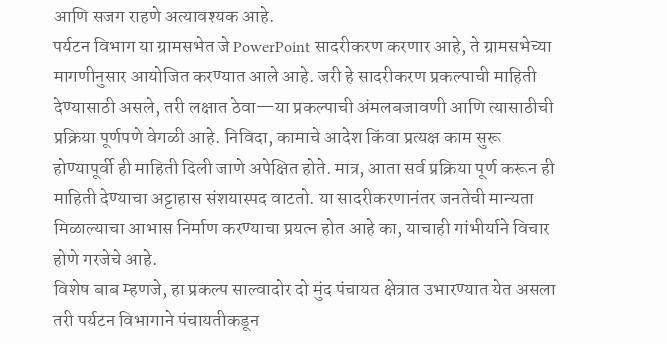आणि सजग राहणे अत्यावश्यक आहे.
पर्यटन विभाग या ग्रामसभेत जे PowerPoint सादरीकरण करणार आहे, ते ग्रामसभेच्या मागणीनुसार आयोजित करण्यात आले आहे. जरी हे सादरीकरण प्रकल्पाची माहिती देण्यासाठी असले, तरी लक्षात ठेवा—या प्रकल्पाची अंमलबजावणी आणि त्यासाठीची प्रक्रिया पूर्णपणे वेगळी आहे. निविदा, कामाचे आदेश किंवा प्रत्यक्ष काम सुरू होण्यापूर्वी ही माहिती दिली जाणे अपेक्षित होते. मात्र, आता सर्व प्रक्रिया पूर्ण करून ही माहिती देण्याचा अट्टाहास संशयास्पद वाटतो. या सादरीकरणानंतर जनतेची मान्यता मिळाल्याचा आभास निर्माण करण्याचा प्रयत्न होत आहे का, याचाही गांभीर्याने विचार होणे गरजेचे आहे.
विशेष बाब म्हणजे, हा प्रकल्प साल्वादोर दो मुंद पंचायत क्षेत्रात उभारण्यात येत असला तरी पर्यटन विभागाने पंचायतीकडून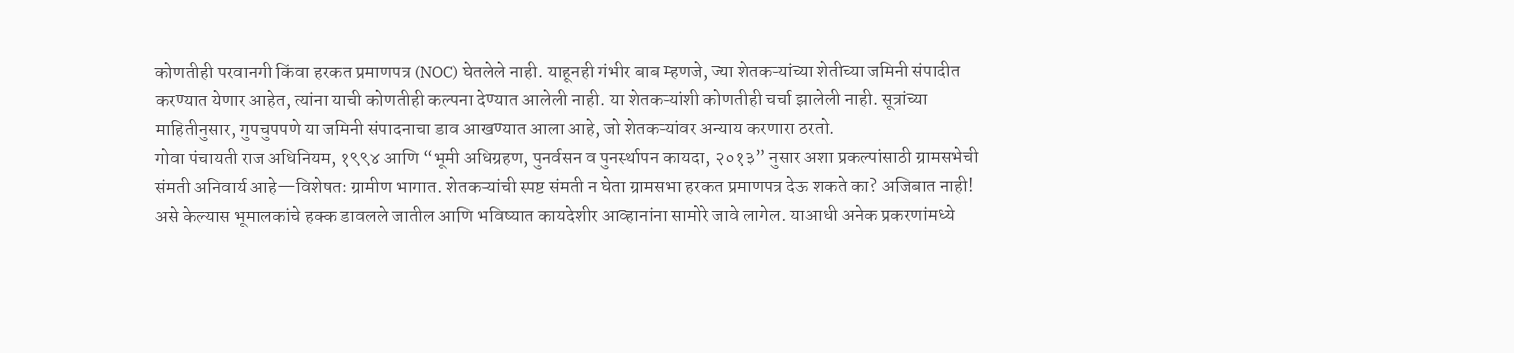कोणतीही परवानगी किंवा हरकत प्रमाणपत्र (NOC) घेतलेले नाही. याहूनही गंभीर बाब म्हणजे, ज्या शेतकऱ्यांच्या शेतीच्या जमिनी संपादीत करण्यात येणार आहेत, त्यांना याची कोणतीही कल्पना देण्यात आलेली नाही. या शेतकऱ्यांशी कोणतीही चर्चा झालेली नाही. सूत्रांच्या माहितीनुसार, गुपचुपपणे या जमिनी संपादनाचा डाव आखण्यात आला आहे, जो शेतकऱ्यांवर अन्याय करणारा ठरतो.
गोवा पंचायती राज अधिनियम, १९९४ आणि “भूमी अधिग्रहण, पुनर्वसन व पुनर्स्थापन कायदा, २०१३” नुसार अशा प्रकल्पांसाठी ग्रामसभेची संमती अनिवार्य आहे—विशेषतः ग्रामीण भागात. शेतकऱ्यांची स्पष्ट संमती न घेता ग्रामसभा हरकत प्रमाणपत्र देऊ शकते का? अजिबात नाही! असे केल्यास भूमालकांचे हक्क डावलले जातील आणि भविष्यात कायदेशीर आव्हानांना सामोरे जावे लागेल. याआधी अनेक प्रकरणांमध्ये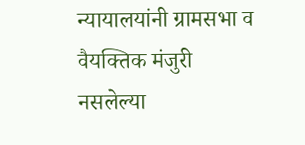न्यायालयांनी ग्रामसभा व वैयक्तिक मंजुरी नसलेल्या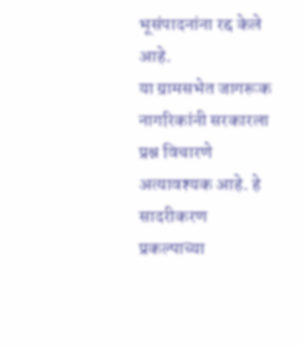भूसंपादनांना रद्द केले आहे.
या ग्रामसभेत जागरूक नागरिकांनी सरकारला प्रश्न विचारणे अत्यावश्यक आहे. हे सादरीकरण प्रकल्पाच्या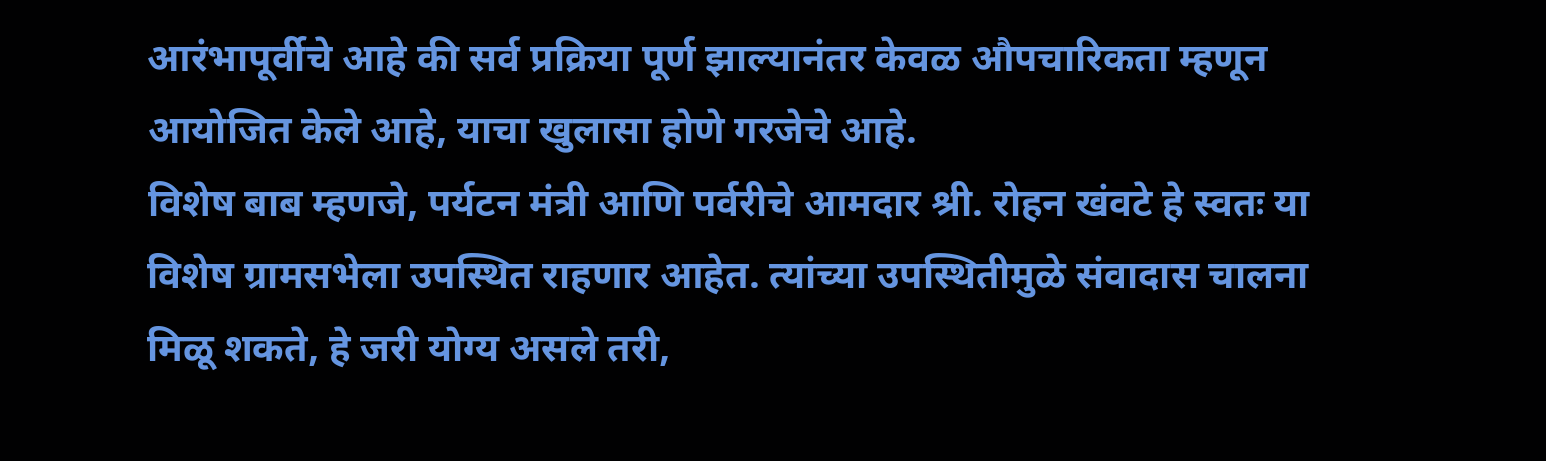आरंभापूर्वीचे आहे की सर्व प्रक्रिया पूर्ण झाल्यानंतर केवळ औपचारिकता म्हणून आयोजित केले आहे, याचा खुलासा होणे गरजेचे आहे.
विशेष बाब म्हणजे, पर्यटन मंत्री आणि पर्वरीचे आमदार श्री. रोहन खंवटे हे स्वतः या विशेष ग्रामसभेला उपस्थित राहणार आहेत. त्यांच्या उपस्थितीमुळे संवादास चालना मिळू शकते, हे जरी योग्य असले तरी,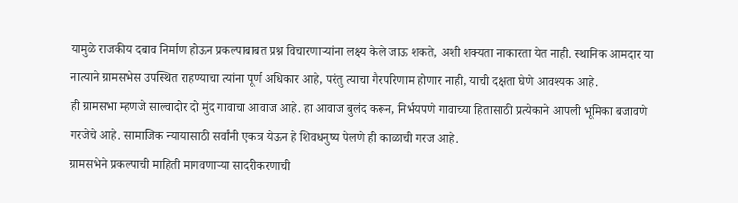यामुळे राजकीय दबाव निर्माण होऊन प्रकल्पाबाबत प्रश्न विचारणाऱ्यांना लक्ष्य केले जाऊ शकते, अशी शक्यता नाकारता येत नाही. स्थानिक आमदार या नात्याने ग्रामसभेस उपस्थित राहण्याचा त्यांना पूर्ण अधिकार आहे, परंतु त्याचा गैरपरिणाम होणार नाही, याची दक्षता घेणे आवश्यक आहे.
ही ग्रामसभा म्हणजे साल्वादोर दो मुंद गावाचा आवाज आहे. हा आवाज बुलंद करून, निर्भयपणे गावाच्या हितासाठी प्रत्येकाने आपली भूमिका बजावणे गरजेचे आहे. सामाजिक न्यायासाठी सर्वांनी एकत्र येऊन हे शिवधनुष्य पेलणे ही काळाची गरज आहे.
ग्रामसभेने प्रकल्पाची माहिती मागवणाऱ्या सादरीकरणाची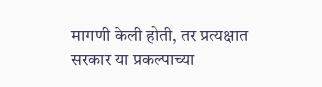मागणी केली होती, तर प्रत्यक्षात सरकार या प्रकल्पाच्या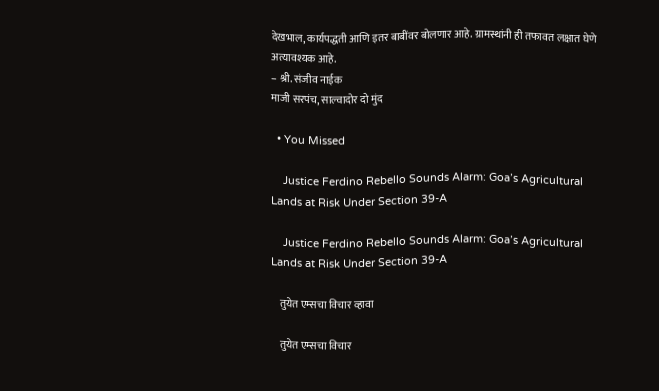देखभाल, कार्यपद्धती आणि इतर बाबींवर बोलणार आहे. ग्रामस्थांनी ही तफावत लक्षात घेणे अत्यावश्यक आहे.
– श्री. संजीव नाईक
माजी सरपंच, साल्वादोर दो मुंद

  • You Missed

    Justice Ferdino Rebello Sounds Alarm: Goa’s Agricultural Lands at Risk Under Section 39-A

    Justice Ferdino Rebello Sounds Alarm: Goa’s Agricultural Lands at Risk Under Section 39-A

    तुयेत एम्सचा विचार व्हावा

    तुयेत एम्सचा विचार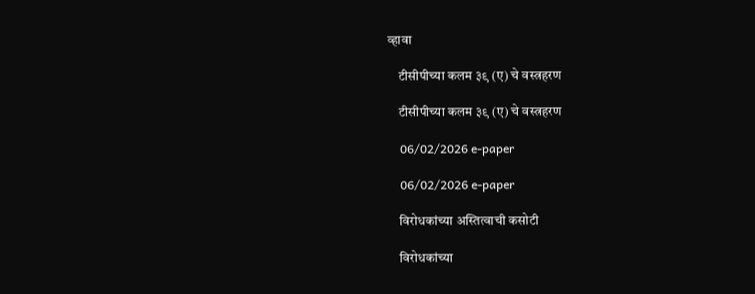व्हावा

    टीसीपीच्या कलम ३९ (ए) चे वस्त्रहरण

    टीसीपीच्या कलम ३९ (ए) चे वस्त्रहरण

    06/02/2026 e-paper

    06/02/2026 e-paper

    विरोधकांच्या अस्तित्वाची कसोटी

    विरोधकांच्या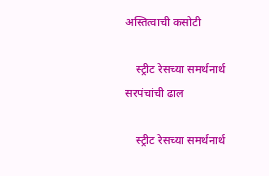अस्तित्वाची कसोटी

    स्ट्रीट रेसच्या समर्थनार्थ सरपंचांची ढाल

    स्ट्रीट रेसच्या समर्थनार्थ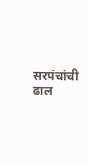सरपंचांची ढाल